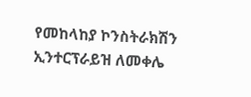የመከላከያ ኮንስትራክሽን ኢንተርፕራይዝ ለመቀሌ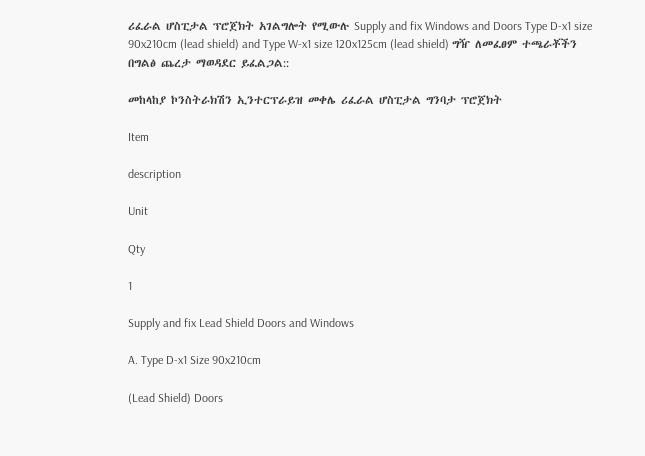ሪፈራል ሆስፒታል ፕሮጀክት አገልግሎት የሚውሉ Supply and fix Windows and Doors Type D-x1 size 90x210cm (lead shield) and Type W-x1 size 120x125cm (lead shield) ግዥ ለመፈፀም ተጫራቾችን በግልፅ ጨረታ ማወዳደር ይፈልጋል::

መከላከያ ኮንስትራክሽን ኢንተርፕራይዝ መቀሌ ሪፈራል ሆስፒታል ግንባታ ፕሮጀክት

Item

description

Unit

Qty

1

Supply and fix Lead Shield Doors and Windows

A. Type D-x1 Size 90x210cm

(Lead Shield) Doors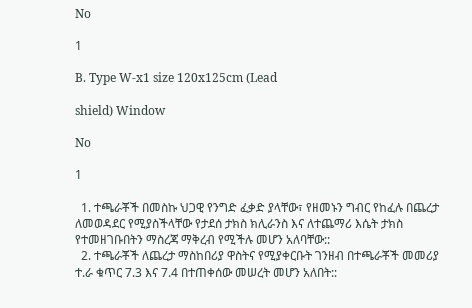No

1

B. Type W-x1 size 120x125cm (Lead

shield) Window

No

1

  1. ተጫራቾች በመስኩ ህጋዊ የንግድ ፈቃድ ያላቸው፣ የዘመኑን ግብር የከፈሉ በጨረታ ለመወዳደር የሚያስችላቸው የታደሰ ታክስ ክሊራንስ እና ለተጨማሪ እሴት ታክስ የተመዘገቡበትን ማስረጃ ማቅረብ የሚችሉ መሆን አለባቸው::
  2. ተጫራቾች ለጨረታ ማስከበሪያ ዋስትና የሚያቀርቡት ገንዘብ በተጫራቾች መመሪያ ተ.ራ ቁጥር 7.3 እና 7.4 በተጠቀሰው መሠረት መሆን አለበት::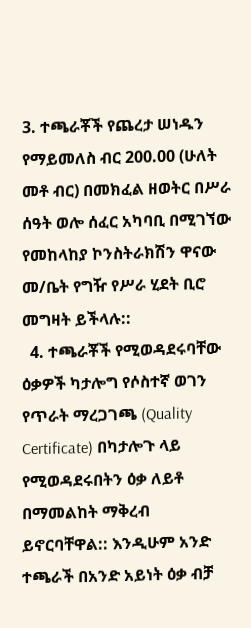3. ተጫራቾች የጨረታ ሠነዱን የማይመለስ ብር 200.00 (ሁለት መቶ ብር) በመክፈል ዘወትር በሥራ ሰዓት ወሎ ሰፈር አካባቢ በሚገኘው የመከላከያ ኮንስትራክሽን ዋናው መ/ቤት የግዥ የሥራ ሂደት ቢሮ መግዛት ይችላሉ::
  4. ተጫራቾች የሚወዳደሩባቸው ዕቃዎች ካታሎግ የሶስተኛ ወገን የጥራት ማረጋገጫ (Quality Certificate) በካታሎጉ ላይ የሚወዳደሩበትን ዕቃ ለይቶ በማመልከት ማቅረብ ይኖርባቸዋል:: እንዲሁም አንድ ተጫራች በአንድ አይነት ዕቃ ብቻ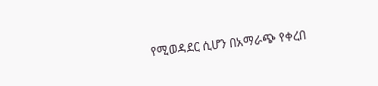የሚወዳደር ሲሆን በአማራጭ የቀረበ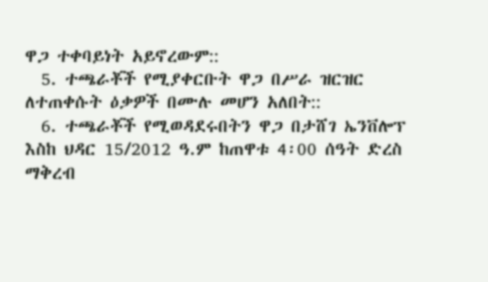ዋጋ ተቀባይነት አይኖረውም::
  5. ተጫራቾች የሚያቀርቡት ዋጋ በሥራ ዝርዝር ለተጠቀሱት ዕቃዎች በሙሉ መሆን አለበት::
  6. ተጫራቾች የሚወዳደሩበትን ዋጋ በታሸገ ኤንቨሎፕ እስከ ህዳር 15/2012 ዓ.ም ከጠዋቱ 4፡00 ሰዓት ድረስ ማቅረብ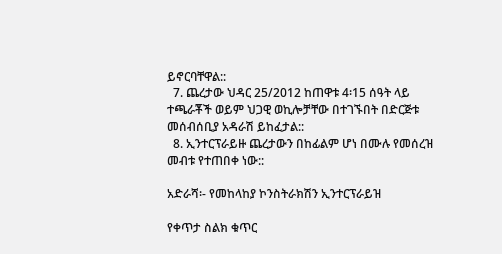ይኖርባቸዋል::
  7. ጨረታው ህዳር 25/2012 ከጠዋቱ 4፡15 ሰዓት ላይ ተጫራቾች ወይም ህጋዊ ወኪሎቻቸው በተገኙበት በድርጅቱ መሰብሰቢያ አዳራሽ ይከፈታል::
  8. ኢንተርፕራይዙ ጨረታውን በከፊልም ሆነ በሙሉ የመሰረዝ መብቱ የተጠበቀ ነው::

አድራሻ፡- የመከላከያ ኮንስትራክሽን ኢንተርፕራይዝ

የቀጥታ ስልክ ቁጥር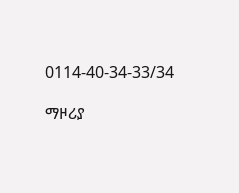0114-40-34-33/34

ማዞሪያ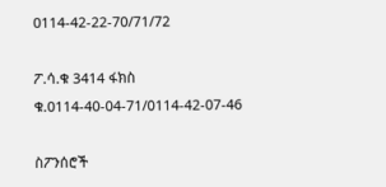0114-42-22-70/71/72

ፖ.ሳ.ቁ 3414 ፋክስ ቁ.0114-40-04-71/0114-42-07-46

ስፖንሰሮች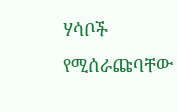ሃሳቦች የሚሰራጩባቸው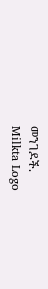መንገዶች.
Milkta Logo